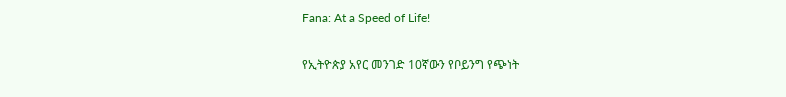Fana: At a Speed of Life!

የኢትዮጵያ አየር መንገድ 10ኛውን የቦይንግ የጭነት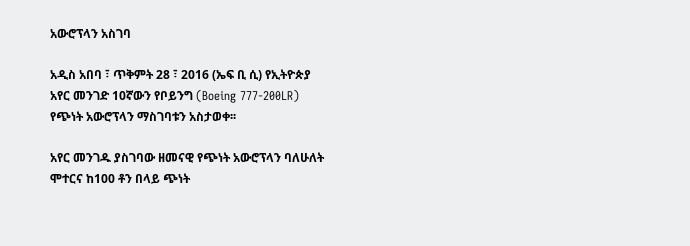አውሮፕላን አስገባ

አዲስ አበባ ፣ ጥቅምት 28 ፣ 2016 (ኤፍ ቢ ሲ) የኢትዮጵያ አየር መንገድ 10ኛውን የቦይንግ (Boeing 777-200LR) የጭነት አውሮፕላን ማስገባቱን አስታወቀ፡፡

አየር መንገዱ ያስገባው ዘመናዊ የጭነት አውሮፕላን ባለሁለት ሞተርና ከ100 ቶን በላይ ጭነት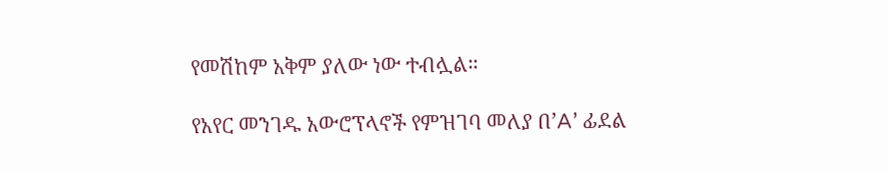የመሽከም አቅም ያለው ነው ተብሏል።

የአየር መንገዱ አውሮፕላኖች የምዝገባ መለያ በ’A’ ፊደል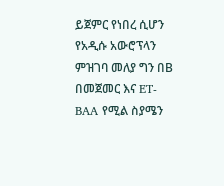ይጀምር የነበረ ሲሆን የአዲሱ አውሮፕላን ምዝገባ መለያ ግን በB በመጀመር እና ET-BAA የሚል ስያሜን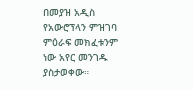በመያዝ አዲስ የአውሮፕላን ምዝገባ ምዕራፍ መክፈቱንም ነው አየር መንገዱ ያስታወቀው።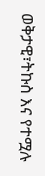ወቅታዊ፣ትኩስ እና የተሟሉ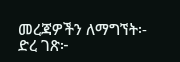መረጃዎችን ለማግኘት፡-
ድረ ገጽ፦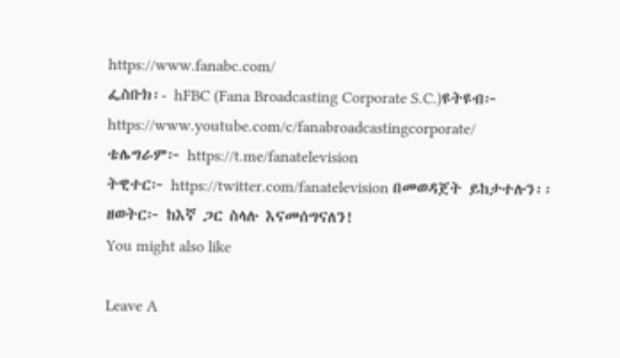https://www.fanabc.com/
ፌስቡክ፡- hFBC (Fana Broadcasting Corporate S.C.)ዩትዩብ፦ https://www.youtube.com/c/fanabroadcastingcorporate/
ቴሌግራም፦ https://t.me/fanatelevision
ትዊተር፦ https://twitter.com/fanatelevision በመወዳጀት ይከታተሉን፡፡
ዘወትር፦ ከእኛ ጋር ስላሉ እናመሰግናለን!
You might also like

Leave A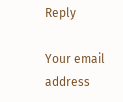Reply

Your email address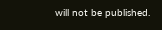will not be published.